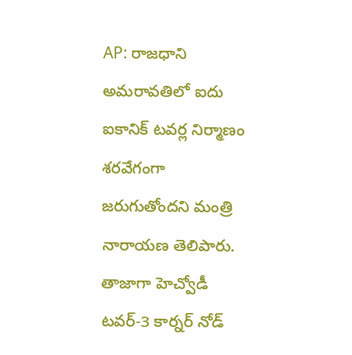AP: రాజధాని అమరావతిలో ఐదు ఐకానిక్ టవర్ల నిర్మాణం శరవేగంగా జరుగుతోందని మంత్రి నారాయణ తెలిపారు. తాజాగా హెచ్వోడీ టవర్-3 కార్నర్ నోడ్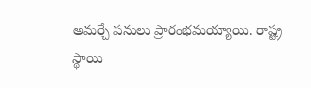అమర్చే పనులు ప్రారంభమయ్యాయి. రాష్ట్ర స్థాయి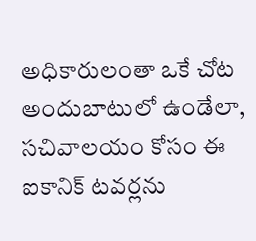అధికారులంతా ఒకే చోట అందుబాటులో ఉండేలా, సచివాలయం కోసం ఈ ఐకానిక్ టవర్లను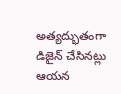అత్యద్భుతంగా డిజైన్ చేసినట్లు ఆయన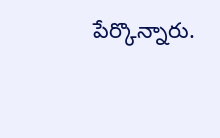పేర్కొన్నారు.